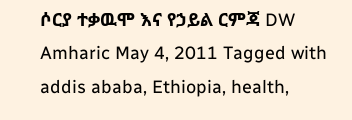ሶርያ ተቃዉሞ እና የኃይል ርምጃ DW Amharic May 4, 2011 Tagged with addis ababa, Ethiopia, health,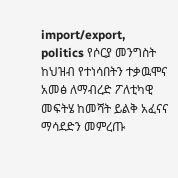import/export, politics የሶርያ መንግስት ከህዝብ የተነሳበትን ተቃዉሞና አመፅ ለማብረድ ፖለቲካዊ መፍትሄ ከመሻት ይልቅ አፈናና ማሳደድን መምረጡ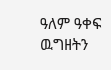ዓለም ዓቀፍ ዉግዘትን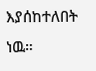እያሰከተለበት ነዉ።